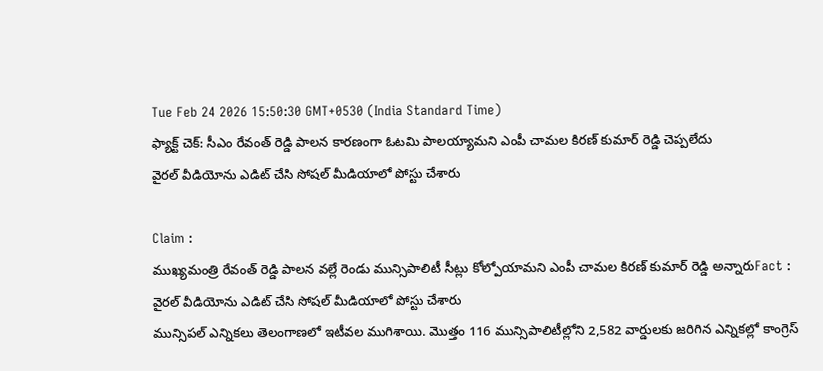Tue Feb 24 2026 15:50:30 GMT+0530 (India Standard Time)
ఫ్యాక్ట్ చెక్: సీఎం రేవంత్ రెడ్డి పాలన కారణంగా ఓటమి పాలయ్యామని ఎంపీ చామల కిరణ్ కుమార్ రెడ్డి చెప్పలేదు
వైరల్ వీడియోను ఎడిట్ చేసి సోషల్ మీడియాలో పోస్టు చేశారు

Claim :
ముఖ్యమంత్రి రేవంత్ రెడ్డి పాలన వల్లే రెండు మున్సిపాలిటీ సీట్లు కోల్పోయామని ఎంపీ చామల కిరణ్ కుమార్ రెడ్డి అన్నారుFact :
వైరల్ వీడియోను ఎడిట్ చేసి సోషల్ మీడియాలో పోస్టు చేశారు
మున్సిపల్ ఎన్నికలు తెలంగాణలో ఇటీవల ముగిశాయి. మొత్తం 116 మున్సిపాలిటీల్లోని 2,582 వార్డులకు జరిగిన ఎన్నికల్లో కాంగ్రెస్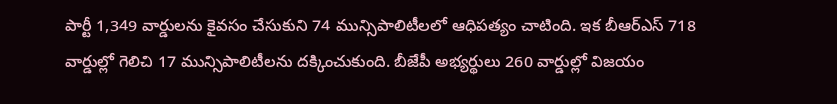పార్టీ 1,349 వార్డులను కైవసం చేసుకుని 74 మున్సిపాలిటీలలో ఆధిపత్యం చాటింది. ఇక బీఆర్ఎస్ 718 వార్డుల్లో గెలిచి 17 మున్సిపాలిటీలను దక్కించుకుంది. బీజేపీ అభ్యర్థులు 260 వార్డుల్లో విజయం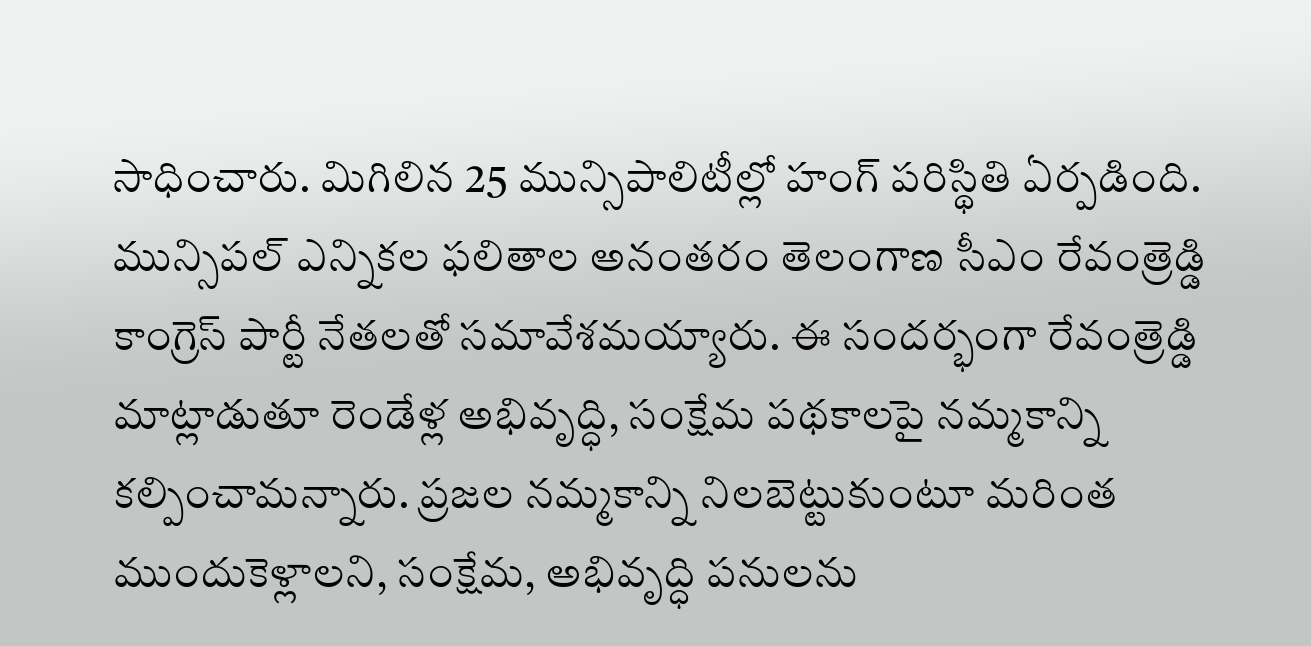సాధించారు. మిగిలిన 25 మున్సిపాలిటీల్లో హంగ్ పరిస్థితి ఏర్పడింది.
మున్సిపల్ ఎన్నికల ఫలితాల అనంతరం తెలంగాణ సీఎం రేవంత్రెడ్డి కాంగ్రెస్ పార్టీ నేతలతో సమావేశమయ్యారు. ఈ సందర్భంగా రేవంత్రెడ్డి మాట్లాడుతూ రెండేళ్ల అభివృద్ధి, సంక్షేమ పథకాలపై నమ్మకాన్ని కల్పించామన్నారు. ప్రజల నమ్మకాన్ని నిలబెట్టుకుంటూ మరింత ముందుకెళ్లాలని, సంక్షేమ, అభివృద్ధి పనులను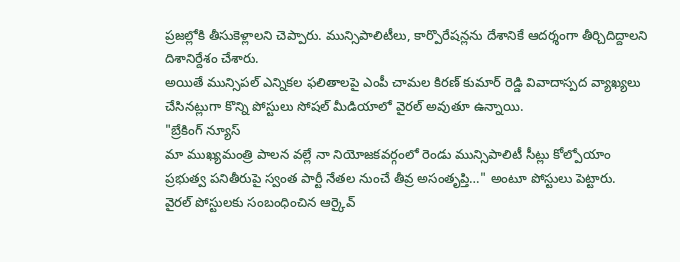ప్రజల్లోకి తీసుకెళ్లాలని చెప్పారు. మున్సిపాలిటీలు, కార్పొరేషన్లను దేశానికే ఆదర్శంగా తీర్చిదిద్దాలని దిశానిర్దేశం చేశారు.
అయితే మున్సిపల్ ఎన్నికల ఫలితాలపై ఎంపీ చామల కిరణ్ కుమార్ రెడ్డి వివాదాస్పద వ్యాఖ్యలు చేసినట్లుగా కొన్ని పోస్టులు సోషల్ మీడియాలో వైరల్ అవుతూ ఉన్నాయి.
"బ్రేకింగ్ న్యూస్
మా ముఖ్యమంత్రి పాలన వల్లే నా నియోజకవర్గంలో రెండు మున్సిపాలిటీ సీట్లు కోల్పోయాం
ప్రభుత్వ పనితీరుపై స్వంత పార్టీ నేతల నుంచే తీవ్ర అసంతృప్తి…" అంటూ పోస్టులు పెట్టారు.
వైరల్ పోస్టులకు సంబంధించిన ఆర్కైవ్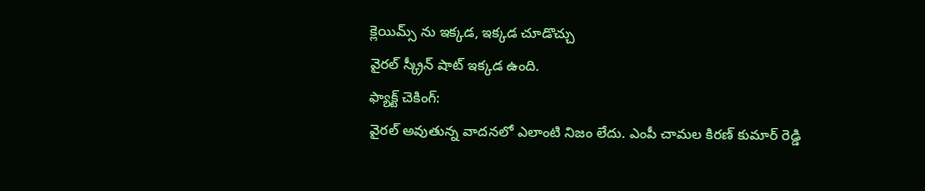క్లెయిమ్స్ ను ఇక్కడ, ఇక్కడ చూడొచ్చు
వైరల్ స్క్రీన్ షాట్ ఇక్కడ ఉంది.
ఫ్యాక్ట్ చెకింగ్:
వైరల్ అవుతున్న వాదనలో ఎలాంటి నిజం లేదు. ఎంపీ చామల కిరణ్ కుమార్ రెడ్డి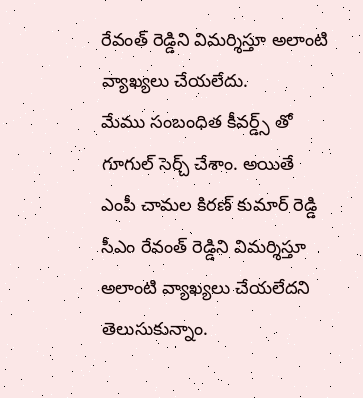రేవంత్ రెడ్డిని విమర్శిస్తూ అలాంటి వ్యాఖ్యలు చేయలేదు.
మేము సంబంధిత కీవర్డ్స్ తో గూగుల్ సెర్చ్ చేశాం. అయితే ఎంపీ చామల కిరణ్ కుమార్ రెడ్డి సీఎం రేవంత్ రెడ్డిని విమర్శిస్తూ అలాంటి వ్యాఖ్యలు చేయలేదని తెలుసుకున్నాం.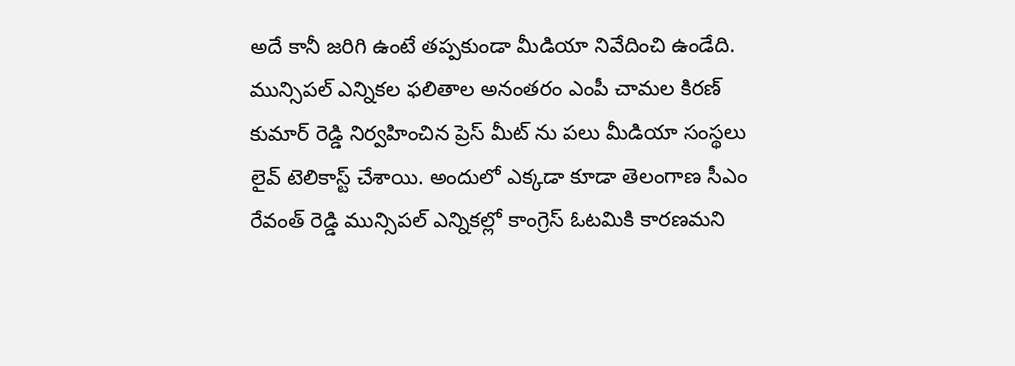అదే కానీ జరిగి ఉంటే తప్పకుండా మీడియా నివేదించి ఉండేది.
మున్సిపల్ ఎన్నికల ఫలితాల అనంతరం ఎంపీ చామల కిరణ్ కుమార్ రెడ్డి నిర్వహించిన ప్రెస్ మీట్ ను పలు మీడియా సంస్థలు లైవ్ టెలికాస్ట్ చేశాయి. అందులో ఎక్కడా కూడా తెలంగాణ సీఎం రేవంత్ రెడ్డి మున్సిపల్ ఎన్నికల్లో కాంగ్రెస్ ఓటమికి కారణమని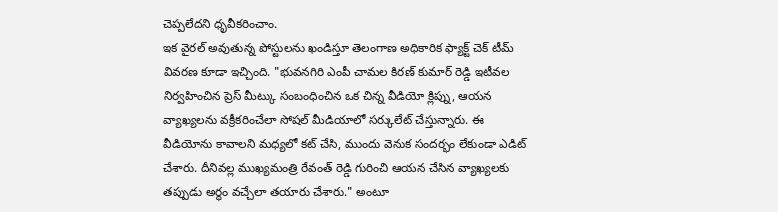చెప్పలేదని ధృవీకరించాం.
ఇక వైరల్ అవుతున్న పోస్టులను ఖండిస్తూ తెలంగాణ అధికారిక ఫ్యాక్ట్ చెక్ టీమ్ వివరణ కూడా ఇచ్చింది. "భువనగిరి ఎంపీ చామల కిరణ్ కుమార్ రెడ్డి ఇటీవల నిర్వహించిన ప్రెస్ మీట్కు సంబంధించిన ఒక చిన్న వీడియో క్లిప్ను, ఆయన వ్యాఖ్యలను వక్రీకరించేలా సోషల్ మీడియాలో సర్కులేట్ చేస్తున్నారు. ఈ వీడియోను కావాలని మధ్యలో కట్ చేసి, ముందు వెనుక సందర్భం లేకుండా ఎడిట్ చేశారు. దీనివల్ల ముఖ్యమంత్రి రేవంత్ రెడ్డి గురించి ఆయన చేసిన వ్యాఖ్యలకు తప్పుడు అర్థం వచ్చేలా తయారు చేశారు." అంటూ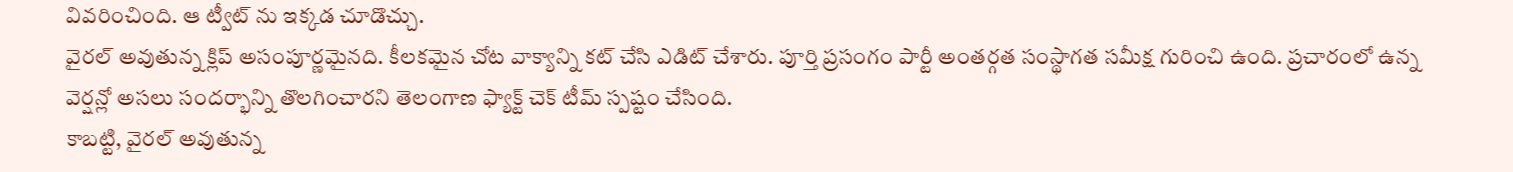వివరించింది. ఆ ట్వీట్ ను ఇక్కడ చూడొచ్చు.
వైరల్ అవుతున్న క్లిప్ అసంపూర్ణమైనది. కీలకమైన చోట వాక్యాన్ని కట్ చేసి ఎడిట్ చేశారు. పూర్తి ప్రసంగం పార్టీ అంతర్గత సంస్థాగత సమీక్ష గురించి ఉంది. ప్రచారంలో ఉన్న వెర్షన్లో అసలు సందర్భాన్ని తొలగించారని తెలంగాణ ఫ్యాక్ట్ చెక్ టీమ్ స్పష్టం చేసింది.
కాబట్టి, వైరల్ అవుతున్న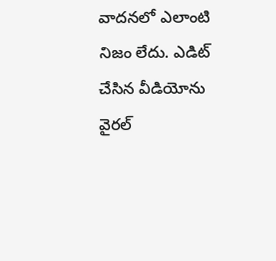వాదనలో ఎలాంటి నిజం లేదు. ఎడిట్ చేసిన వీడియోను వైరల్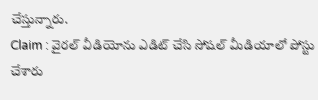చేస్తున్నారు.
Claim : వైరల్ వీడియోను ఎడిట్ చేసి సోషల్ మీడియాలో పోస్టు చేశారు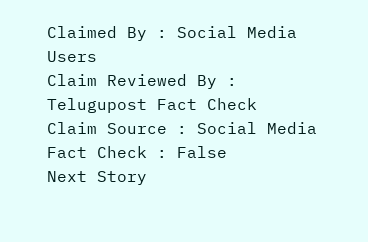Claimed By : Social Media Users
Claim Reviewed By : Telugupost Fact Check
Claim Source : Social Media
Fact Check : False
Next Story